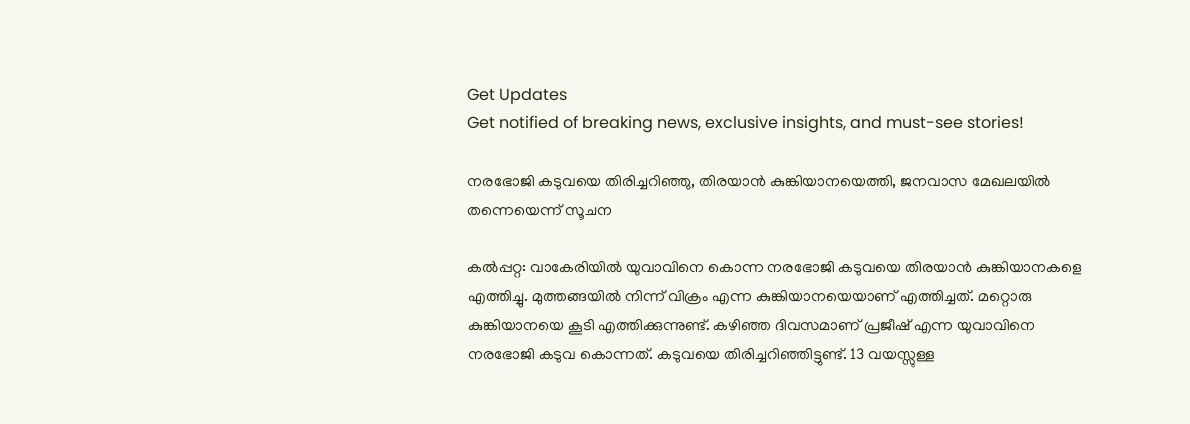Get Updates
Get notified of breaking news, exclusive insights, and must-see stories!

നരഭോജി കടുവയെ തിരിച്ചറിഞ്ഞു, തിരയാന്‍ കുങ്കിയാനയെത്തി, ജനവാസ മേഖലയില്‍ തന്നെയെന്ന് സൂചന

കല്‍പ്പറ്റ: വാകേരിയില്‍ യുവാവിനെ കൊന്ന നരഭോജി കടുവയെ തിരയാന്‍ കുങ്കിയാനകളെ എത്തിച്ചു. മുത്തങ്ങയില്‍ നിന്ന് വിക്രം എന്ന കുങ്കിയാനയെയാണ് എത്തിച്ചത്. മറ്റൊരു കുങ്കിയാനയെ കൂടി എത്തിക്കുന്നുണ്ട്. കഴിഞ്ഞ ദിവസമാണ് പ്രജീഷ് എന്ന യുവാവിനെ നരഭോജി കടുവ കൊന്നത്. കടുവയെ തിരിച്ചറിഞ്ഞിട്ടുണ്ട്. 13 വയസ്സുള്ള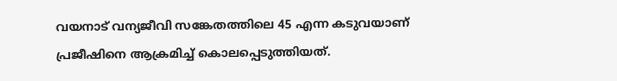വയനാട് വന്യജീവി സങ്കേതത്തിലെ 45 എന്ന കടുവയാണ് പ്രജീഷിനെ ആക്രമിച്ച് കൊലപ്പെടുത്തിയത്.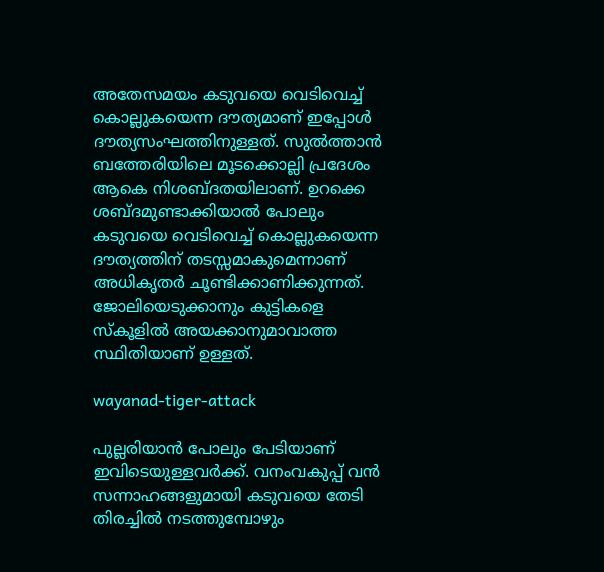അതേസമയം കടുവയെ വെടിവെച്ച് കൊല്ലുകയെന്ന ദൗത്യമാണ് ഇപ്പോള്‍ ദൗത്യസംഘത്തിനുള്ളത്. സുല്‍ത്താന്‍ ബത്തേരിയിലെ മൂടക്കൊല്ലി പ്രദേശം ആകെ നിശബ്ദതയിലാണ്. ഉറക്കെ ശബ്ദമുണ്ടാക്കിയാല്‍ പോലും കടുവയെ വെടിവെച്ച് കൊല്ലുകയെന്ന ദൗത്യത്തിന് തടസ്സമാകുമെന്നാണ് അധികൃതര്‍ ചൂണ്ടിക്കാണിക്കുന്നത്. ജോലിയെടുക്കാനും കുട്ടികളെ സ്‌കൂളില്‍ അയക്കാനുമാവാത്ത സ്ഥിതിയാണ് ഉള്ളത്.

wayanad-tiger-attack

പുല്ലരിയാന്‍ പോലും പേടിയാണ് ഇവിടെയുള്ളവര്‍ക്ക്. വനംവകുപ്പ് വന്‍ സന്നാഹങ്ങളുമായി കടുവയെ തേടി തിരച്ചില്‍ നടത്തുമ്പോഴും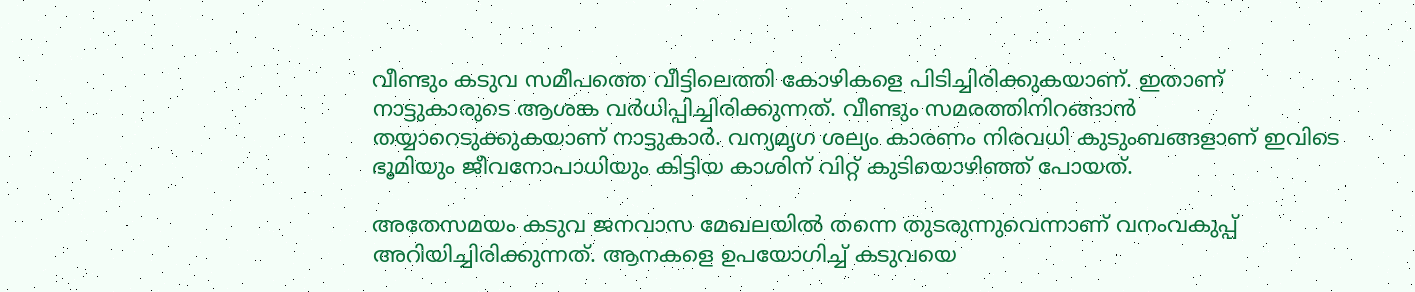വീണ്ടും കടുവ സമീപത്തെ വീട്ടിലെത്തി കോഴികളെ പിടിച്ചിരിക്കുകയാണ്. ഇതാണ് നാട്ടുകാരുടെ ആശങ്ക വര്‍ധിപ്പിച്ചിരിക്കുന്നത്. വീണ്ടും സമരത്തിനിറങ്ങാന്‍ തയ്യാറെടുക്കുകയാണ് നാട്ടുകാര്‍. വന്യമൃഗ ശല്യം കാരണം നിരവധി കുടുംബങ്ങളാണ് ഇവിടെ ഭൂമിയും ജീവനോപാധിയും കിട്ടിയ കാശിന് വിറ്റ് കുടിയൊഴിഞ്ഞ് പോയത്.

അതേസമയം കടുവ ജനവാസ മേഖലയില്‍ തന്നെ തുടരുന്നുവെന്നാണ് വനംവകുപ്പ് അറിയിച്ചിരിക്കുന്നത്. ആനകളെ ഉപയോഗിച്ച് കടുവയെ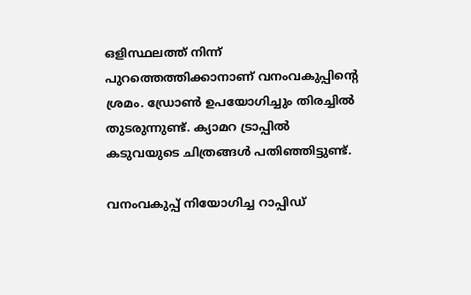ഒളിസ്ഥലത്ത് നിന്ന് പുറത്തെത്തിക്കാനാണ് വനംവകുപ്പിന്റെ ശ്രമം. ഡ്രോണ്‍ ഉപയോഗിച്ചും തിരച്ചില്‍ തുടരുന്നുണ്ട്. ക്യാമറ ട്രാപ്പില്‍ കടുവയുടെ ചിത്രങ്ങള്‍ പതിഞ്ഞിട്ടുണ്ട്.

വനംവകുപ്പ് നിയോഗിച്ച റാപ്പിഡ്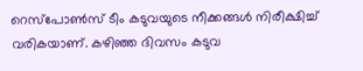റെസ്‌പോണ്‍സ് ടീം കടുവയുടെ നീക്കങ്ങള്‍ നിരീക്ഷിച്ച് വരികയാണ്. കഴിഞ്ഞ ദിവസം കടുവ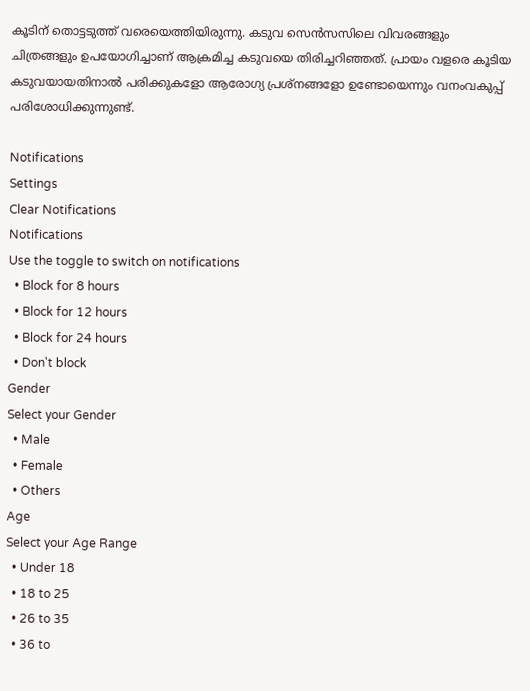കൂടിന് തൊട്ടടുത്ത് വരെയെത്തിയിരുന്നു. കടുവ സെന്‍സസിലെ വിവരങ്ങളും ചിത്രങ്ങളും ഉപയോഗിച്ചാണ് ആക്രമിച്ച കടുവയെ തിരിച്ചറിഞ്ഞത്. പ്രായം വളരെ കൂടിയ കടുവയായതിനാല്‍ പരിക്കുകളോ ആരോഗ്യ പ്രശ്‌നങ്ങളോ ഉണ്ടോയെന്നും വനംവകുപ്പ് പരിശോധിക്കുന്നുണ്ട്.

Notifications
Settings
Clear Notifications
Notifications
Use the toggle to switch on notifications
  • Block for 8 hours
  • Block for 12 hours
  • Block for 24 hours
  • Don't block
Gender
Select your Gender
  • Male
  • Female
  • Others
Age
Select your Age Range
  • Under 18
  • 18 to 25
  • 26 to 35
  • 36 to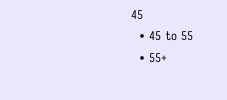45
  • 45 to 55
  • 55+